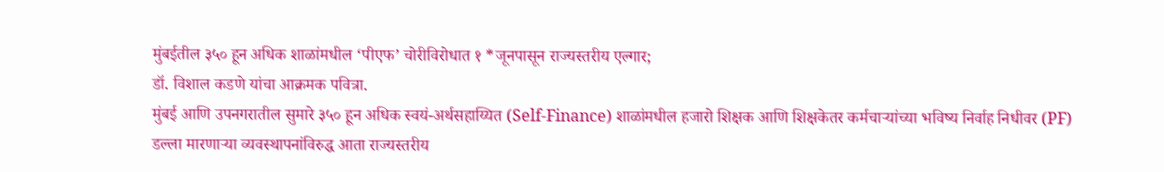मुंबईतील ३५० हून अधिक शाळांमधील ‘पीएफ’ चोरीविरोधात १ *जूनपासून राज्यस्तरीय एल्गार;
डॉ. विशाल कडणे यांचा आक्रमक पवित्रा.
मुंबई आणि उपनगरातील सुमारे ३५० हून अधिक स्वयं-अर्थसहाय्यित (Self-Finance) शाळांमधील हजारो शिक्षक आणि शिक्षकेतर कर्मचाऱ्यांच्या भविष्य निर्वाह निधीवर (PF) डल्ला मारणाऱ्या व्यवस्थापनांविरुद्ध आता राज्यस्तरीय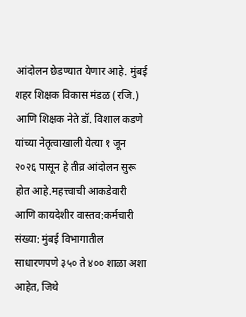आंदोलन छेडण्यात येणार आहे. मुंबई शहर शिक्षक विकास मंडळ (रजि.) आणि शिक्षक नेते डॉ. विशाल कडणे यांच्या नेतृत्वाखाली येत्या १ जून २०२६ पासून हे तीव्र आंदोलन सुरू होत आहे.महत्त्वाची आकडेवारी आणि कायदेशीर वास्तव:कर्मचारी संख्या: मुंबई विभागातील साधारणपणे ३५० ते ४०० शाळा अशा आहेत, जिथे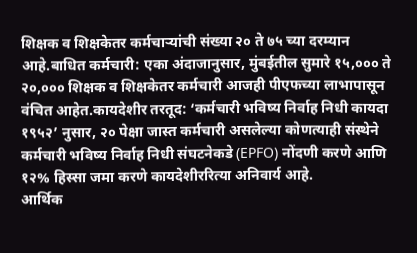शिक्षक व शिक्षकेतर कर्मचाऱ्यांची संख्या २० ते ७५ च्या दरम्यान आहे.बाधित कर्मचारी: एका अंदाजानुसार, मुंबईतील सुमारे १५,००० ते २०,००० शिक्षक व शिक्षकेतर कर्मचारी आजही पीएफच्या लाभापासून वंचित आहेत.कायदेशीर तरतूद: ‘कर्मचारी भविष्य निर्वाह निधी कायदा १९५२’ नुसार, २० पेक्षा जास्त कर्मचारी असलेल्या कोणत्याही संस्थेने कर्मचारी भविष्य निर्वाह निधी संघटनेकडे (EPFO) नोंदणी करणे आणि १२% हिस्सा जमा करणे कायदेशीररित्या अनिवार्य आहे.
आर्थिक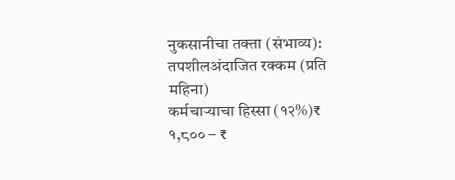नुकसानीचा तक्ता (संभाव्य):
तपशीलअंदाजित रक्कम (प्रति महिना)
कर्मचाऱ्याचा हिस्सा (१२%)₹ १,८०० – ₹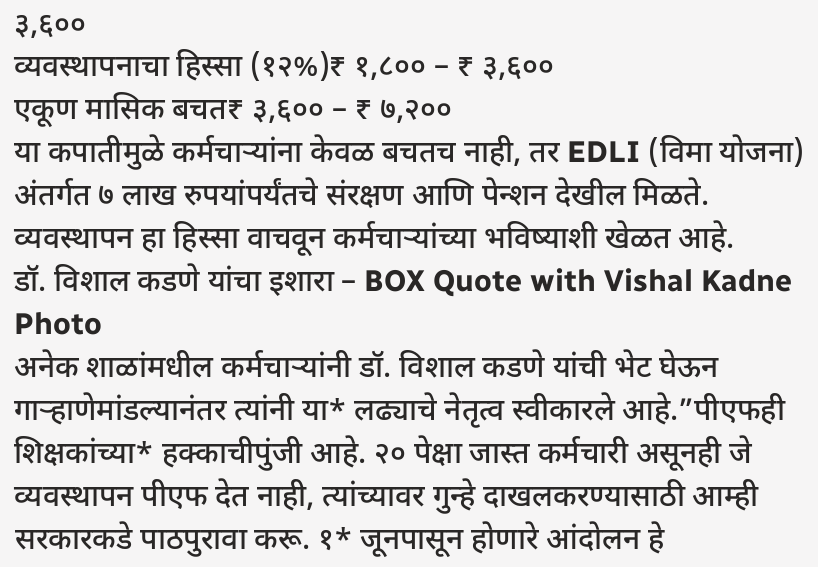३,६००
व्यवस्थापनाचा हिस्सा (१२%)₹ १,८०० – ₹ ३,६००
एकूण मासिक बचत₹ ३,६०० – ₹ ७,२००
या कपातीमुळे कर्मचाऱ्यांना केवळ बचतच नाही, तर EDLI (विमा योजना) अंतर्गत ७ लाख रुपयांपर्यंतचे संरक्षण आणि पेन्शन देखील मिळते.
व्यवस्थापन हा हिस्सा वाचवून कर्मचाऱ्यांच्या भविष्याशी खेळत आहे.
डॉ. विशाल कडणे यांचा इशारा – BOX Quote with Vishal Kadne Photo
अनेक शाळांमधील कर्मचाऱ्यांनी डॉ. विशाल कडणे यांची भेट घेऊन गाऱ्हाणेमांडल्यानंतर त्यांनी या* लढ्याचे नेतृत्व स्वीकारले आहे.”पीएफही शिक्षकांच्या* हक्काचीपुंजी आहे. २० पेक्षा जास्त कर्मचारी असूनही जे व्यवस्थापन पीएफ देत नाही, त्यांच्यावर गुन्हे दाखलकरण्यासाठी आम्ही सरकारकडे पाठपुरावा करू. १* जूनपासून होणारे आंदोलन हे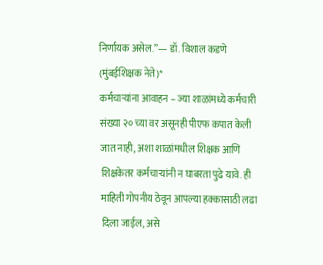निर्णायक असेल.”— डॉ. विशाल कडणे (मुंबईशिक्षक नेते)*
कर्मचाऱ्यांना आवाहन – ज्या शाळांमध्ये कर्मचारी संख्या २० च्या वर असूनही पीएफ कपात केली जात नाही, अशा शाळांमधील शिक्षक आणि शिक्षकेतर कर्मचाऱ्यांनी न घाबरता पुढे यावे. ही माहिती गोपनीय ठेवून आपल्या हक्कासाठी लढा दिला जाईल, असे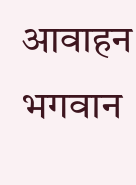आवाहन भगवान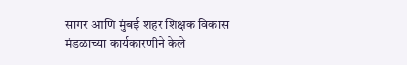सागर आणि मुंबई शहर शिक्षक विकास मंडळाच्या कार्यकारणीने केले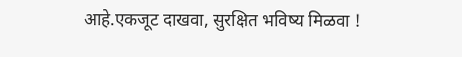आहे.एकजूट दाखवा, सुरक्षित भविष्य मिळवा !